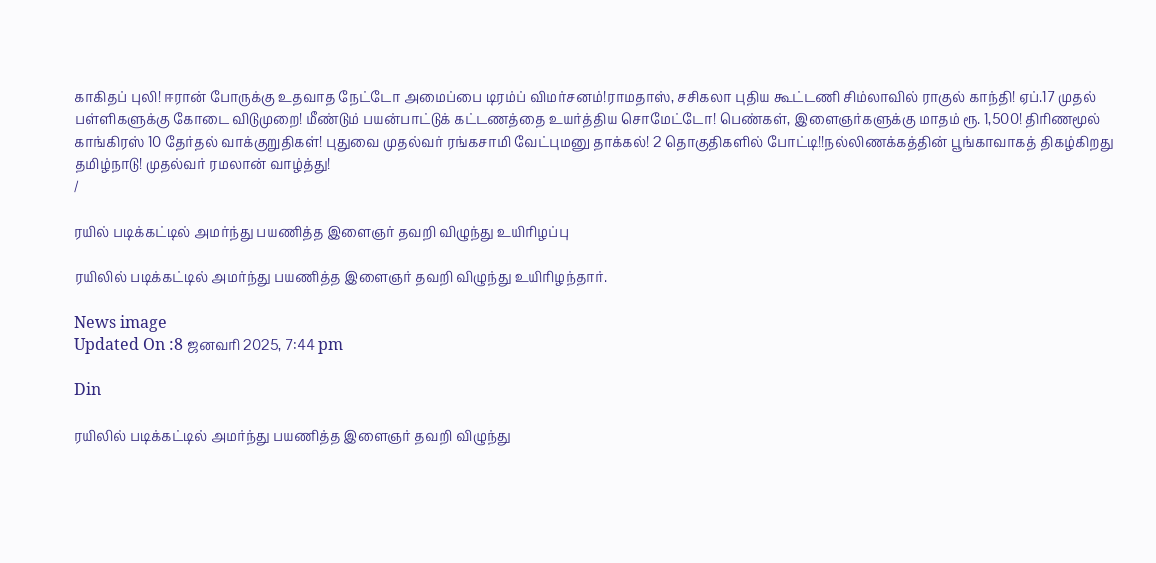காகிதப் புலி! ஈரான் போருக்கு உதவாத நேட்டோ அமைப்பை டிரம்ப் விமர்சனம்!ராமதாஸ், சசிகலா புதிய கூட்டணி சிம்லாவில் ராகுல் காந்தி! ஏப்.17 முதல் பள்ளிகளுக்கு கோடை விடுமுறை! மீண்டும் பயன்பாட்டுக் கட்டணத்தை உயர்த்திய சொமேட்டோ! பெண்கள், இளைஞர்களுக்கு மாதம் ரூ. 1,500! திரிணமூல் காங்கிரஸ் 10 தேர்தல் வாக்குறுதிகள்! புதுவை முதல்வர் ரங்கசாமி வேட்புமனு தாக்கல்! 2 தொகுதிகளில் போட்டி!!நல்லிணக்கத்தின் பூங்காவாகத் திகழ்கிறது தமிழ்நாடு! முதல்வர் ரமலான் வாழ்த்து!
/

ரயில் படிக்கட்டில் அமர்ந்து பயணித்த இளைஞர் தவறி விழுந்து உயிரிழப்பு

ரயிலில் படிக்கட்டில் அமர்ந்து பயணித்த இளைஞர் தவறி விழுந்து உயிரிழந்தார்.

News image
Updated On :8 ஜனவரி 2025, 7:44 pm

Din

ரயிலில் படிக்கட்டில் அமர்ந்து பயணித்த இளைஞர் தவறி விழுந்து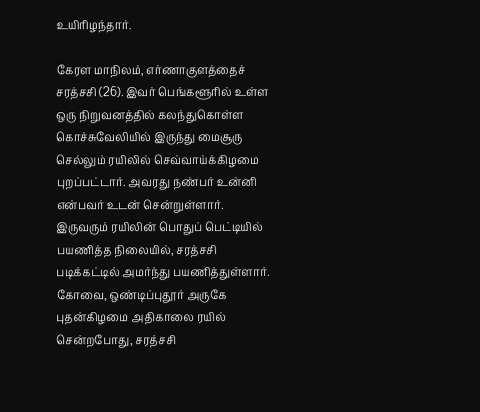உயிரிழந்தார்.

கேரள மாநிலம், எர்ணாகுளத்தைச் சரத்சசி (26). இவர் பெங்களூரில் உள்ள ஒரு நிறுவனத்தில் கலந்துகொள்ள கொச்சுவேலியில் இருந்து மைசூரு செல்லும் ரயிலில் செவ்வாய்க்கிழமை புறப்பட்டார். அவரது நண்பர் உன்னி என்பவர் உடன் சென்றுள்ளார். இருவரும் ரயிலின் பொதுப் பெட்டியில் பயணித்த நிலையில், சரத்சசி படிக்கட்டில் அமர்ந்து பயணித்துள்ளார். கோவை, ஒண்டிப்புதூர் அருகே புதன்கிழமை அதிகாலை ரயில் சென்றபோது, சரத்சசி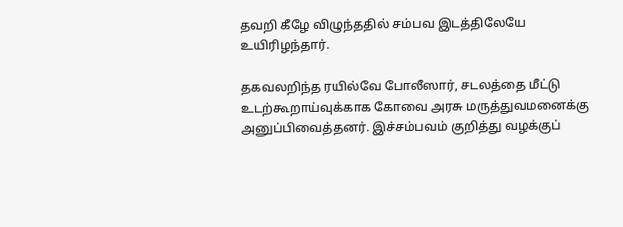தவறி கீழே விழுந்ததில் சம்பவ இடத்திலேயே உயிரிழந்தார்.

தகவலறிந்த ரயில்வே போலீஸார், சடலத்தை மீட்டு உடற்கூறாய்வுக்காக கோவை அரசு மருத்துவமனைக்கு அனுப்பிவைத்தனர். இச்சம்பவம் குறித்து வழக்குப்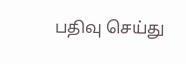பதிவு செய்து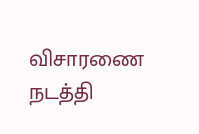விசாரணை நடத்தி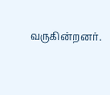வருகின்றனர்.